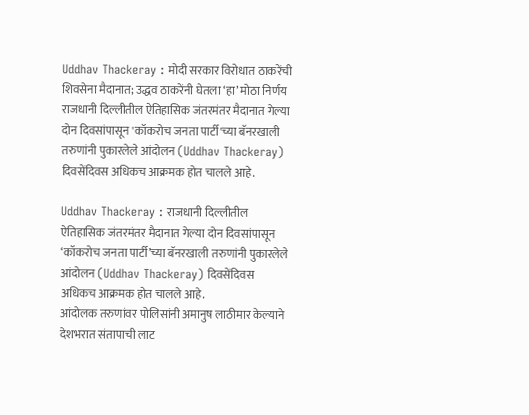Uddhav Thackeray : मोदी सरकार विरोधात ठाकरेंची शिवसेना मैदानात; उद्धव ठाकरेंनी घेतला ‘हा’ मोठा निर्णय
राजधानी दिल्लीतील ऐतिहासिक जंतरमंतर मैदानात गेल्या दोन दिवसांपासून 'कॉकरोच जनता पार्टी'च्या बॅनरखाली तरुणांनी पुकारलेले आंदोलन (Uddhav Thackeray) दिवसेंदिवस अधिकच आक्रमक होत चालले आहे.

Uddhav Thackeray : राजधानी दिल्लीतील ऐतिहासिक जंतरमंतर मैदानात गेल्या दोन दिवसांपासून ‘कॉकरोच जनता पार्टी’च्या बॅनरखाली तरुणांनी पुकारलेले आंदोलन (Uddhav Thackeray) दिवसेंदिवस अधिकच आक्रमक होत चालले आहे.
आंदोलक तरुणांवर पोलिसांनी अमानुष लाठीमार केल्याने देशभरात संतापाची लाट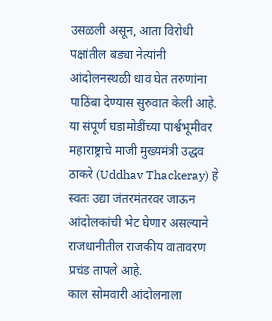उसळली असून, आता विरोधी पक्षांतील बड्या नेत्यांनी आंदोलनस्थळी धाव घेत तरुणांना पाठिंबा देण्यास सुरुवात केली आहे.
या संपूर्ण घडामोडींच्या पार्श्वभूमीवर महाराष्ट्राचे माजी मुख्यमंत्री उद्धव ठाकरे (Uddhav Thackeray) हे स्वतः उद्या जंतरमंतरवर जाऊन आंदोलकांची भेट घेणार असल्याने राजधानीतील राजकीय वातावरण प्रचंड तापले आहे.
काल सोमवारी आंदोलनाला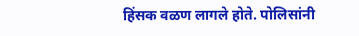हिंसक वळण लागले होते. पोलिसांनी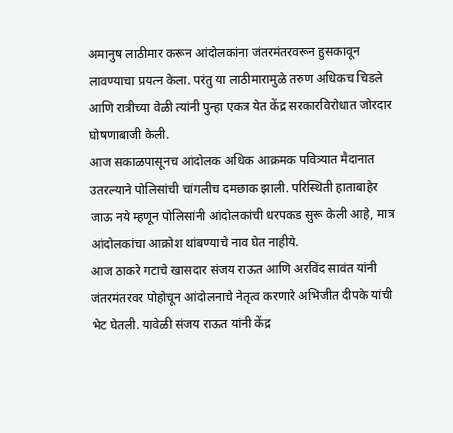अमानुष लाठीमार करून आंदोलकांना जंतरमंतरवरून हुसकावून लावण्याचा प्रयत्न केला. परंतु या लाठीमारामुळे तरुण अधिकच चिडले आणि रात्रीच्या वेळी त्यांनी पुन्हा एकत्र येत केंद्र सरकारविरोधात जोरदार घोषणाबाजी केली.
आज सकाळपासूनच आंदोलक अधिक आक्रमक पवित्र्यात मैदानात उतरल्याने पोलिसांची चांगलीच दमछाक झाली. परिस्थिती हाताबाहेर जाऊ नये म्हणून पोलिसांनी आंदोलकांची धरपकड सुरू केली आहे, मात्र आंदोलकांचा आक्रोश थांबण्याचे नाव घेत नाहीये.
आज ठाकरे गटाचे खासदार संजय राऊत आणि अरविंद सावंत यांनी जंतरमंतरवर पोहोचून आंदोलनाचे नेतृत्व करणारे अभिजीत दीपके यांची भेट घेतली. यावेळी संजय राऊत यांनी केंद्र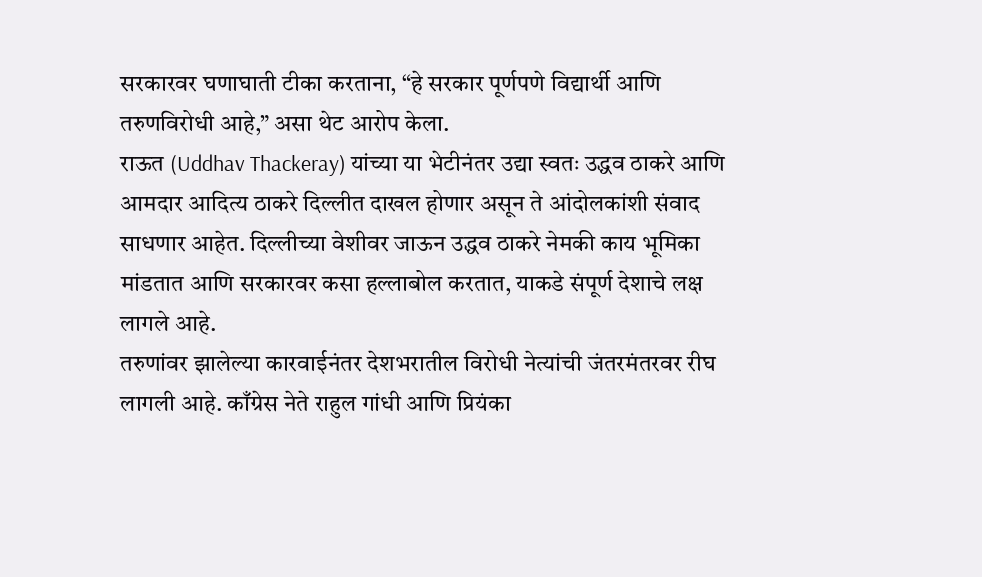सरकारवर घणाघाती टीका करताना, “हे सरकार पूर्णपणे विद्यार्थी आणि तरुणविरोधी आहे,” असा थेट आरोप केला.
राऊत (Uddhav Thackeray) यांच्या या भेटीनंतर उद्या स्वतः उद्धव ठाकरे आणि आमदार आदित्य ठाकरे दिल्लीत दाखल होणार असून ते आंदोलकांशी संवाद साधणार आहेत. दिल्लीच्या वेशीवर जाऊन उद्धव ठाकरे नेमकी काय भूमिका मांडतात आणि सरकारवर कसा हल्लाबोल करतात, याकडे संपूर्ण देशाचे लक्ष लागले आहे.
तरुणांवर झालेल्या कारवाईनंतर देशभरातील विरोधी नेत्यांची जंतरमंतरवर रीघ लागली आहे. काँग्रेस नेते राहुल गांधी आणि प्रियंका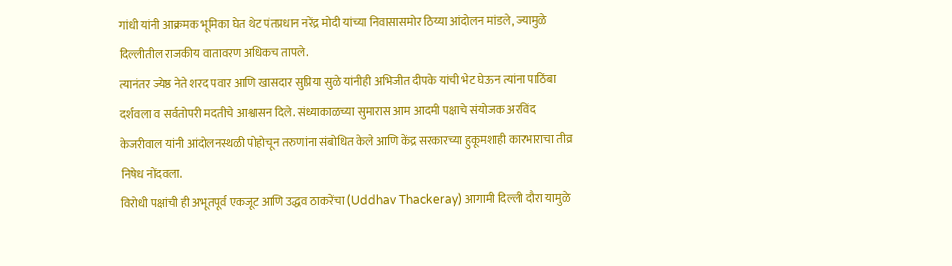गांधी यांनी आक्रमक भूमिका घेत थेट पंतप्रधान नरेंद्र मोदी यांच्या निवासासमोर ठिय्या आंदोलन मांडले, ज्यामुळे दिल्लीतील राजकीय वातावरण अधिकच तापले.
त्यानंतर ज्येष्ठ नेते शरद पवार आणि खासदार सुप्रिया सुळे यांनीही अभिजीत दीपके यांची भेट घेऊन त्यांना पाठिंबा दर्शवला व सर्वतोपरी मदतीचे आश्वासन दिले. संध्याकाळच्या सुमारास आम आदमी पक्षाचे संयोजक अरविंद केजरीवाल यांनी आंदोलनस्थळी पोहोचून तरुणांना संबोधित केले आणि केंद्र सरकारच्या हुकूमशाही कारभाराचा तीव्र निषेध नोंदवला.
विरोधी पक्षांची ही अभूतपूर्व एकजूट आणि उद्धव ठाकरेंचा (Uddhav Thackeray) आगामी दिल्ली दौरा यामुळे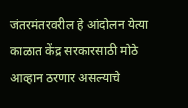जंतरमंतरवरील हे आंदोलन येत्या काळात केंद्र सरकारसाठी मोठे आव्हान ठरणार असल्याचे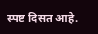स्पष्ट दिसत आहे.